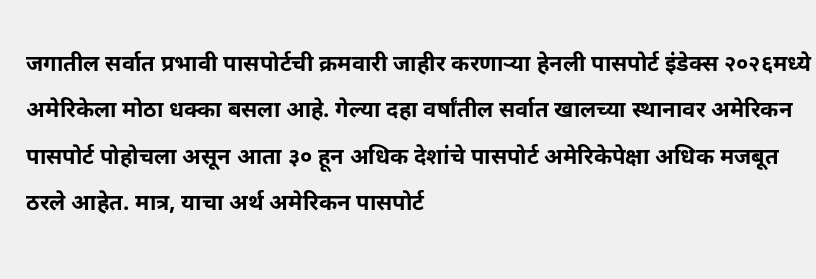जगातील सर्वात प्रभावी पासपोर्टची क्रमवारी जाहीर करणाऱ्या हेनली पासपोर्ट इंडेक्स २०२६मध्ये अमेरिकेला मोठा धक्का बसला आहे. गेल्या दहा वर्षांतील सर्वात खालच्या स्थानावर अमेरिकन पासपोर्ट पोहोचला असून आता ३० हून अधिक देशांचे पासपोर्ट अमेरिकेपेक्षा अधिक मजबूत ठरले आहेत. मात्र, याचा अर्थ अमेरिकन पासपोर्ट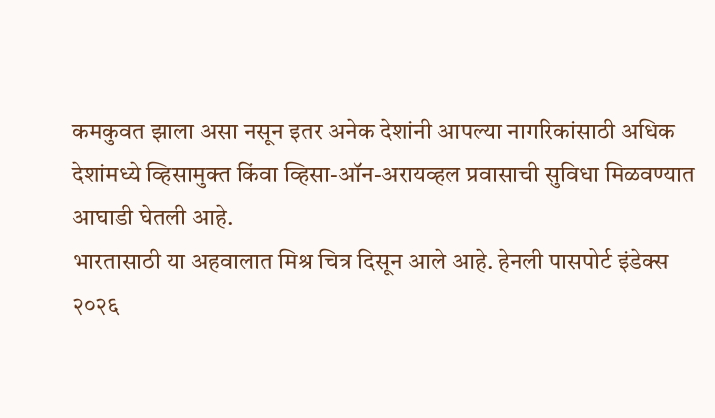कमकुवत झाला असा नसून इतर अनेक देशांनी आपल्या नागरिकांसाठी अधिक देशांमध्ये व्हिसामुक्त किंवा व्हिसा-ऑन-अरायव्हल प्रवासाची सुविधा मिळवण्यात आघाडी घेतली आहे.
भारतासाठी या अहवालात मिश्र चित्र दिसून आले आहे. हेनली पासपोर्ट इंडेक्स २०२६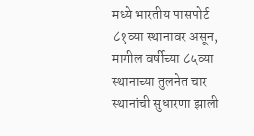मध्ये भारतीय पासपोर्ट ८१व्या स्थानावर असून, मागील वर्षीच्या ८५व्या स्थानाच्या तुलनेत चार स्थानांची सुधारणा झाली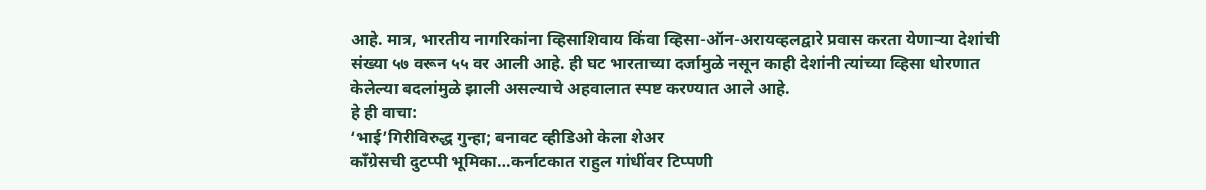आहे. मात्र, भारतीय नागरिकांना व्हिसाशिवाय किंवा व्हिसा-ऑन-अरायव्हलद्वारे प्रवास करता येणाऱ्या देशांची संख्या ५७ वरून ५५ वर आली आहे. ही घट भारताच्या दर्जामुळे नसून काही देशांनी त्यांच्या व्हिसा धोरणात केलेल्या बदलांमुळे झाली असल्याचे अहवालात स्पष्ट करण्यात आले आहे.
हे ही वाचा:
‘भाई’गिरीविरुद्ध गुन्हा; बनावट व्हीडिओ केला शेअर
काँग्रेसची दुटप्पी भूमिका…कर्नाटकात राहुल गांधींवर टिप्पणी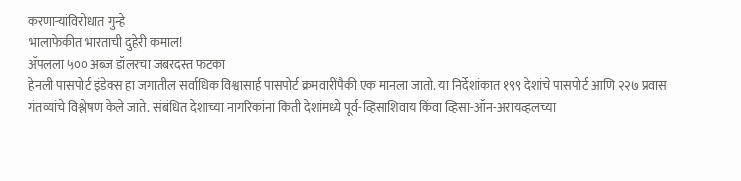करणाऱ्यांविरोधात गुन्हे
भालाफेकीत भारताची दुहेरी कमाल!
ॲपलला ५०० अब्ज डॉलरचा जबरदस्त फटका
हेनली पासपोर्ट इंडेक्स हा जगातील सर्वाधिक विश्वासार्ह पासपोर्ट क्रमवारींपैकी एक मानला जातो. या निर्देशांकात १९९ देशांचे पासपोर्ट आणि २२७ प्रवास गंतव्यांचे विश्लेषण केले जाते. संबंधित देशाच्या नागरिकांना किती देशांमध्ये पूर्व-व्हिसाशिवाय किंवा व्हिसा-ऑन-अरायव्हलच्या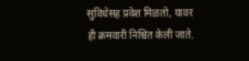सुविधेसह प्रवेश मिळतो, यावर ही क्रमवारी निश्चित केली जाते.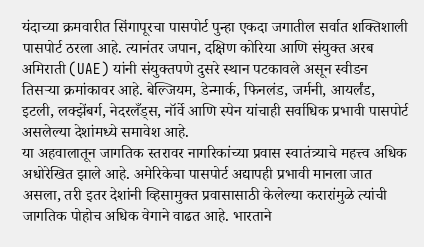यंदाच्या क्रमवारीत सिंगापूरचा पासपोर्ट पुन्हा एकदा जगातील सर्वात शक्तिशाली पासपोर्ट ठरला आहे. त्यानंतर जपान, दक्षिण कोरिया आणि संयुक्त अरब अमिराती (UAE) यांनी संयुक्तपणे दुसरे स्थान पटकावले असून स्वीडन तिसऱ्या क्रमांकावर आहे. बेल्जियम, डेन्मार्क, फिनलंड, जर्मनी, आयर्लंड, इटली, लक्झेंबर्ग, नेदरलँड्स, नॉर्वे आणि स्पेन यांचाही सर्वाधिक प्रभावी पासपोर्ट असलेल्या देशांमध्ये समावेश आहे.
या अहवालातून जागतिक स्तरावर नागरिकांच्या प्रवास स्वातंत्र्याचे महत्त्व अधिक अधोरेखित झाले आहे. अमेरिकेचा पासपोर्ट अद्यापही प्रभावी मानला जात असला, तरी इतर देशांनी व्हिसामुक्त प्रवासासाठी केलेल्या करारांमुळे त्यांची जागतिक पोहोच अधिक वेगाने वाढत आहे. भारताने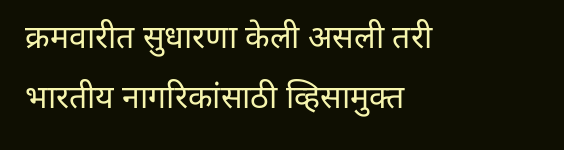क्रमवारीत सुधारणा केली असली तरी भारतीय नागरिकांसाठी व्हिसामुक्त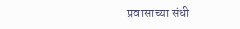प्रवासाच्या संधी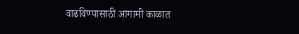वाढविण्यासाठी आगामी काळात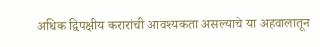अधिक द्विपक्षीय करारांची आवश्यकता असल्याचे या अहवालातून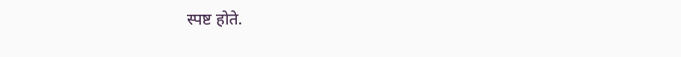स्पष्ट होते.